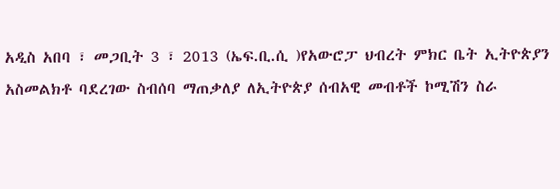አዲስ አበባ ፣ መጋቢት 3 ፣ 2013 (ኤፍ.ቢ.ሲ )የአውሮፓ ህብረት ምክር ቤት ኢትዮጵያን አስመልክቶ ባደረገው ስብሰባ ማጠቃለያ ለኢትዮጵያ ሰብአዊ መብቶች ኮሚሽን ስራ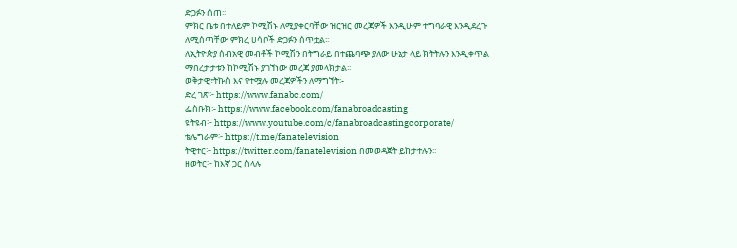ድጋፉን ሰጠ፡፡
ምክር ቤቱ በተለይም ኮሚሽኑ ለሚያቀርባቸው ዝርዝር መረጃዎች እንዲሁም ተግባራዊ እንዲደረጉ ለሚሰጣቸው ምክረ ሀሳቦች ድጋፉን ሰጥቷል፡፡
ለኢትዮጵያ ሰብአዊ መብቶች ኮሚሽን በትግራይ በተጨባጭ ያለው ሁኔታ ላይ ክትትሉን እንዲቀጥል ማበረታታቱን ከኮሚሽኑ ያገኘነው መረጃ ያመላክታል፡፡
ወቅታዊ፣ትኩስ እና የተሟሉ መረጃዎችን ለማግኘት፡-
ድረ ገጽ፦ https://www.fanabc.com/
ፌስቡክ፡- https://www.facebook.com/fanabroadcasting
ዩትዩብ፦ https://www.youtube.com/c/fanabroadcastingcorporate/
ቴሌግራም፦ https://t.me/fanatelevision
ትዊተር፦ https://twitter.com/fanatelevision በመወዳጀት ይከታተሉን፡፡
ዘወትር፦ ከእኛ ጋር ስላሉ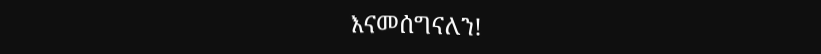እናመሰግናለን!